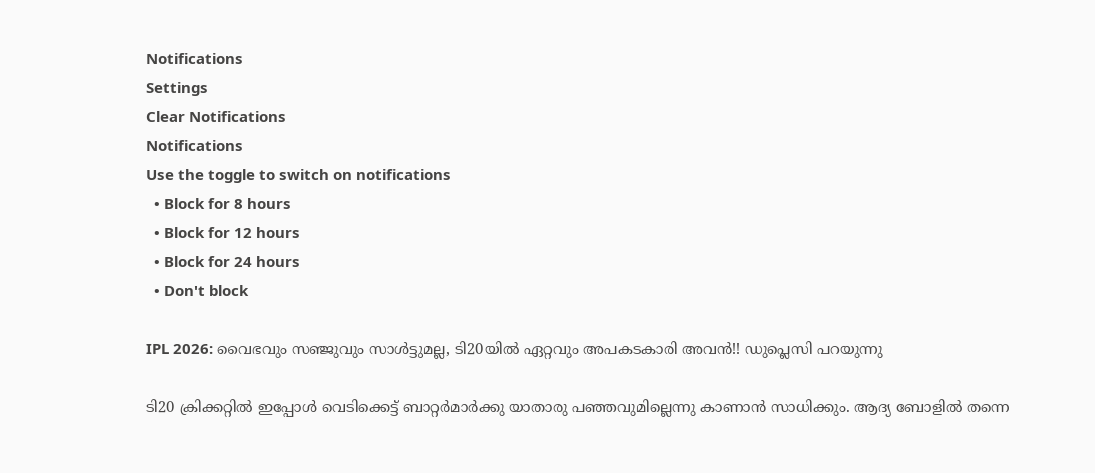Notifications
Settings
Clear Notifications
Notifications
Use the toggle to switch on notifications
  • Block for 8 hours
  • Block for 12 hours
  • Block for 24 hours
  • Don't block

IPL 2026: വൈഭവും സഞ്ജുവും സാള്‍ട്ടുമല്ല, ടി20യില്‍ ഏറ്റവും അപകടകാരി അവന്‍!! ഡുപ്ലെസി പറയുന്നു

ടി20 ക്രിക്കറ്റില്‍ ഇപ്പോള്‍ വെടിക്കെട്ട് ബാറ്റര്‍മാര്‍ക്കു യാതാരു പഞ്ഞവുമില്ലെന്നു കാണാന്‍ സാധിക്കും. ആദ്യ ബോളില്‍ തന്നെ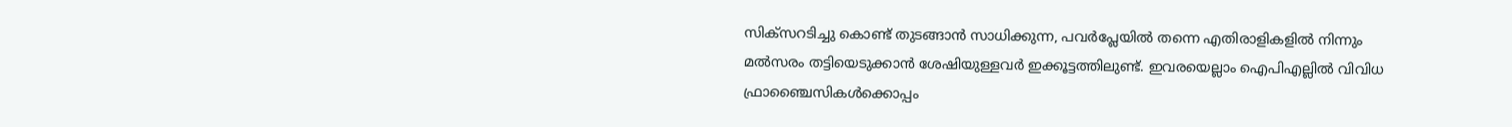സിക്‌സറടിച്ചു കൊണ്ട് തുടങ്ങാന്‍ സാധിക്കുന്ന, പവര്‍പ്ലേയില്‍ തന്നെ എതിരാളികളില്‍ നിന്നും മല്‍സരം തട്ടിയെടുക്കാന്‍ ശേഷിയുള്ളവര്‍ ഇക്കൂട്ടത്തിലുണ്ട്. ഇവരയെല്ലാം ഐപിഎല്ലില്‍ വിവിധ ഫ്രാഞ്ചൈസികള്‍ക്കൊപ്പം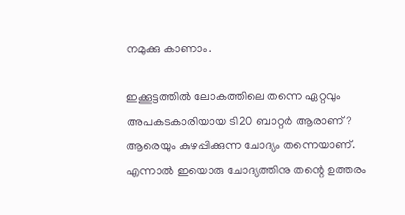നമുക്കു കാണാം.

ഇക്കൂട്ടത്തില്‍ ലോകത്തിലെ തന്നെ ഏറ്റവും അപകടകാരിയായ ടി20 ബാറ്റര്‍ ആരാണ്? ആരെയും കുഴപ്പിക്കുന്ന ചോദ്യം തന്നെയാണ്. എന്നാല്‍ ഇയൊരു ചോദ്യത്തിനു തന്റെ ഉത്തരം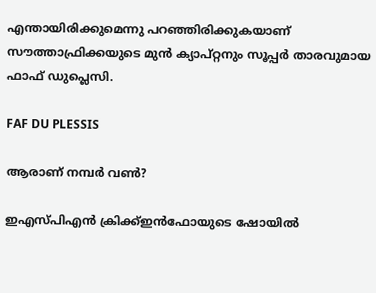എന്തായിരിക്കുമെന്നു പറഞ്ഞിരിക്കുകയാണ് സൗത്താഫ്രിക്കയുടെ മുന്‍ ക്യാപ്റ്റനും സൂപ്പര്‍ താരവുമായ ഫാഫ് ഡുപ്ലെസി.

FAF DU PLESSIS

ആരാണ് നമ്പര്‍ വണ്‍?

ഇഎസ്പിഎന്‍ ക്രിക്ക്ഇന്‍ഫോയുടെ ഷോയില്‍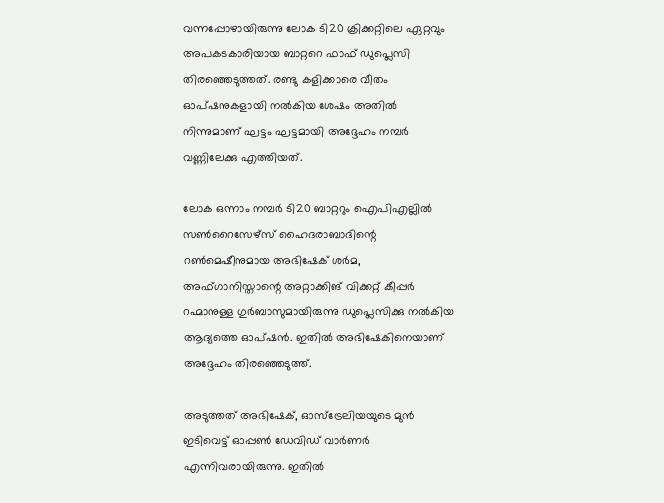വന്നപ്പോഴായിരുന്നു ലോക ടി20 ക്രിക്കറ്റിലെ ഏറ്റവും അപകടകാരിയായ ബാറ്ററെ ഫാഫ് ഡുപ്ലെസി തിരഞ്ഞെടുത്തത്. രണ്ടു കളിക്കാരെ വീതം ഓപ്ഷനുകളായി നല്‍കിയ ശേഷം അതില്‍ നിന്നുമാണ് ഘട്ടം ഘട്ടമായി അദ്ദേഹം നമ്പര്‍ വണ്ണിലേക്കു എത്തിയത്.

ലോക ഒന്നാം നമ്പര്‍ ടി20 ബാറ്ററും ഐപിഎല്ലില്‍ സണ്‍റൈസേഴ്‌സ് ഹൈദരാബാദിന്റെ റണ്‍മെഷീനുമായ അഭിഷേക് ശര്‍മ, അഫ്ഗാനിസ്താന്റെ അറ്റാക്കിങ് വിക്കറ്റ് കീപ്പര്‍ റഹ്മാനുള്ള ഗുര്‍ബാസുമായിരുന്നു ഡുപ്ലെസിക്കു നല്‍കിയ ആദ്യത്തെ ഓപ്ഷന്‍. ഇതില്‍ അഭിഷേകിനെയാണ് അദ്ദേഹം തിരഞ്ഞെടുത്ത്.

അടുത്തത് അഭിഷേക്, ഓസ്‌ട്രേലിയയുടെ മുന്‍ ഇടിവെട്ട് ഓപ്പണ്‍ ഡേവിഡ് വാര്‍ണര്‍ എന്നിവരായിരുന്നു. ഇതില്‍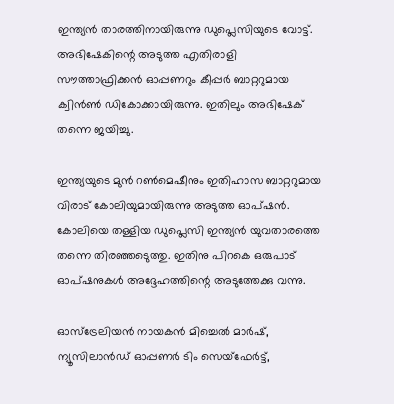ഇന്ത്യന്‍ താരത്തിനായിരുന്നു ഡുപ്ലെസിയുടെ വോട്ട്. അഭിഷേകിന്റെ അടുത്ത എതിരാളി സൗത്താഫ്രിക്കന്‍ ഓപ്പണറും കീപ്പര്‍ ബാറ്ററുമായ ക്വിന്‍ണ്‍ ഡികോക്കായിരുന്നു. ഇതിലും അഭിഷേക് തന്നെ ജയിച്ചു.

ഇന്ത്യയുടെ മുന്‍ റണ്‍മെഷീനും ഇതിഹാസ ബാറ്ററുമായ വിരാട് കോലിയുമായിരുന്നു അടുത്ത ഓപ്ഷന്‍. കോലിയെ തള്ളിയ ഡുപ്ലെസി ഇന്ത്യന്‍ യുവതാരത്തെ തന്നെ തിരഞ്ഞടെുത്തു. ഇതിനു പിറകെ ഒരുപാട് ഓപ്ഷനുകള്‍ അദ്ദേഹത്തിന്റെ അടുത്തേക്കു വന്നു.

ഓസ്‌ട്രേലിയന്‍ നായകന്‍ മിച്ചെല്‍ മാര്‍ഷ്, ന്യൂസിലാന്‍ഡ് ഓപ്പണര്‍ ടിം സെയ്‌ഫേര്‍ട്ട്,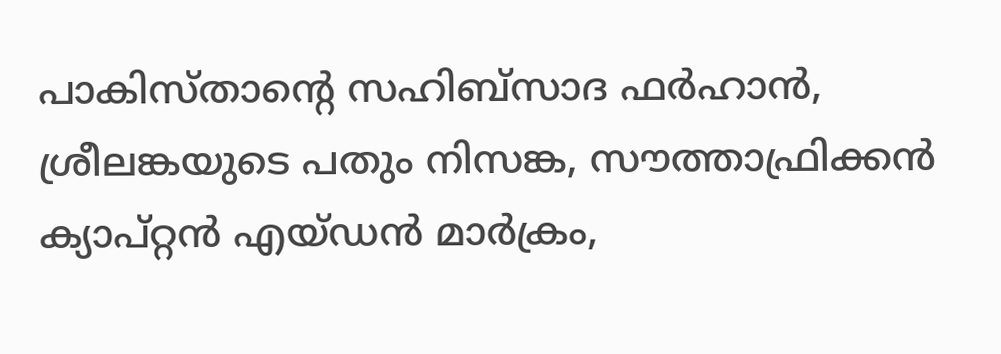പാകിസ്താന്റെ സഹിബ്‌സാദ ഫര്‍ഹാന്‍, ശ്രീലങ്കയുടെ പതും നിസങ്ക, സൗത്താഫ്രിക്കന്‍ ക്യാപ്റ്റന്‍ എയ്ഡന്‍ മാര്‍ക്രം,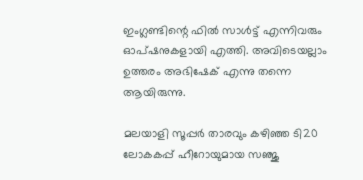ഇംഗ്ലണ്ടിന്റെ ഫില്‍ സാള്‍ട്ട് എന്നിവരും ഓപ്ഷനുകളായി എത്തി. അവിടെയല്ലാം ഉത്തരം അഭിഷേക് എന്നു തന്നെ ആയിരുന്നു.

മലയാളി സൂപ്പര്‍ താരവും കഴിഞ്ഞ ടി20 ലോകകപ്പ് ഹീറോയുമായ സഞ്ജു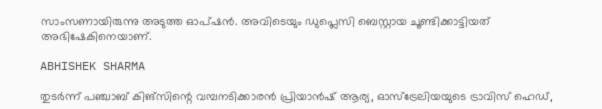സാംസണായിരുന്നു അടുത്ത ഓപ്ഷന്‍. അവിടെയും ഡുപ്ലെസി ബെസ്റ്റായ ചൂണ്ടിക്കാട്ടിയത് അഭിഷേകിനെയാണ്.

ABHISHEK SHARMA

തുടര്‍ന്ന് പഞ്ചാബ് കിങ്‌സിന്റെ വമ്പനടിക്കാരന്‍ പ്രിയാന്‍ഷ് ആര്യ, ഓസ്‌ട്രേലിയയുടെ ട്രാവിസ് ഹെഡ്,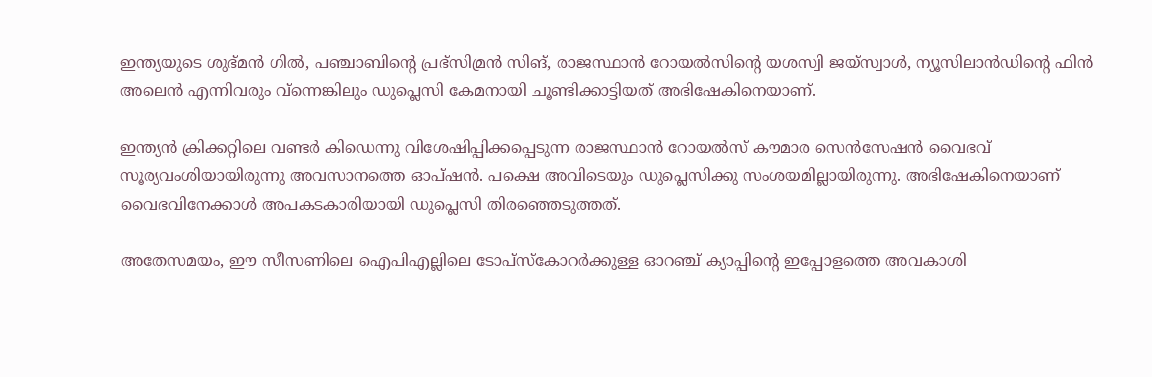ഇന്ത്യയുടെ ശുഭ്മന്‍ ഗില്‍, പഞ്ചാബിന്റെ പ്രഭ്‌സിമ്രന്‍ സിങ്, രാജസ്ഥാന്‍ റോയല്‍സിന്റെ യശസ്വി ജയ്‌സ്വാള്‍, ന്യൂസിലാന്‍ഡിന്റെ ഫിന്‍ അലെന്‍ എന്നിവരും വ്‌ന്നെങ്കിലും ഡുപ്ലെസി കേമനായി ചൂണ്ടിക്കാട്ടിയത് അഭിഷേകിനെയാണ്.

ഇന്ത്യന്‍ ക്രിക്കറ്റിലെ വണ്ടര്‍ കിഡെന്നു വിശേഷിപ്പിക്കപ്പെടുന്ന രാജസ്ഥാന്‍ റോയല്‍സ് കൗമാര സെന്‍സേഷന്‍ വൈഭവ് സൂര്യവംശിയായിരുന്നു അവസാനത്തെ ഓപ്ഷന്‍. പക്ഷെ അവിടെയും ഡുപ്ലെസിക്കു സംശയമില്ലായിരുന്നു. അഭിഷേകിനെയാണ് വൈഭവിനേക്കാള്‍ അപകടകാരിയായി ഡുപ്ലെസി തിരഞ്ഞെടുത്തത്.

അതേസമയം, ഈ സീസണിലെ ഐപിഎല്ലിലെ ടോപ്‌സ്‌കോറര്‍ക്കുള്ള ഓറഞ്ച് ക്യാപ്പിന്റെ ഇപ്പോളത്തെ അവകാശി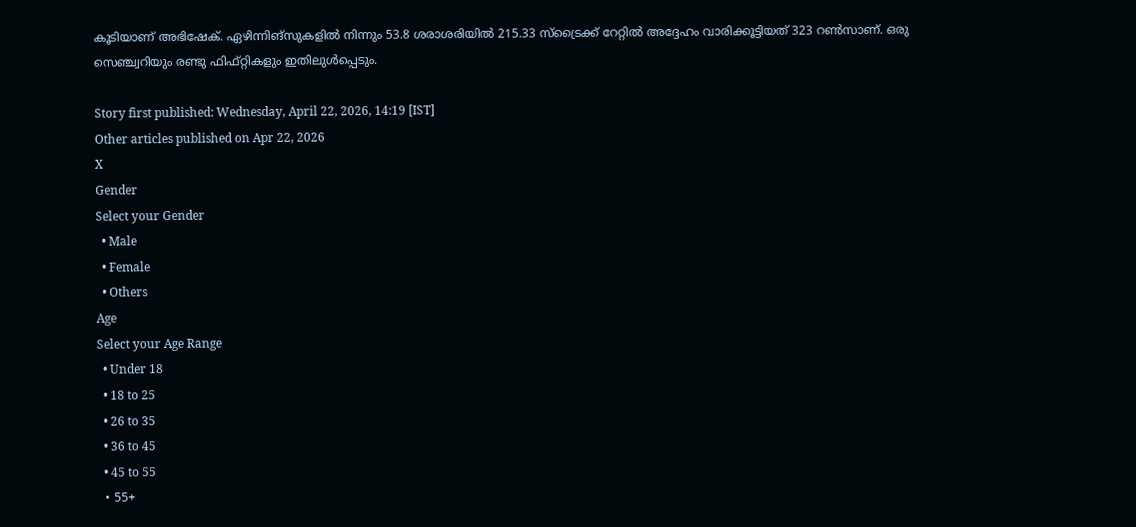കൂടിയാണ് അഭിഷേക്. ഏഴിന്നിങ്‌സുകളില്‍ നിന്നും 53.8 ശരാശരിയില്‍ 215.33 സ്‌ട്രൈക്ക് റേറ്റില്‍ അദ്ദേഹം വാരിക്കൂട്ടിയത് 323 റണ്‍സാണ്. ഒരു സെഞ്ച്വറിയും രണ്ടു ഫിഫ്റ്റികളും ഇതിലുള്‍പ്പെടും.

Story first published: Wednesday, April 22, 2026, 14:19 [IST]
Other articles published on Apr 22, 2026
X
Gender
Select your Gender
  • Male
  • Female
  • Others
Age
Select your Age Range
  • Under 18
  • 18 to 25
  • 26 to 35
  • 36 to 45
  • 45 to 55
  • 55+